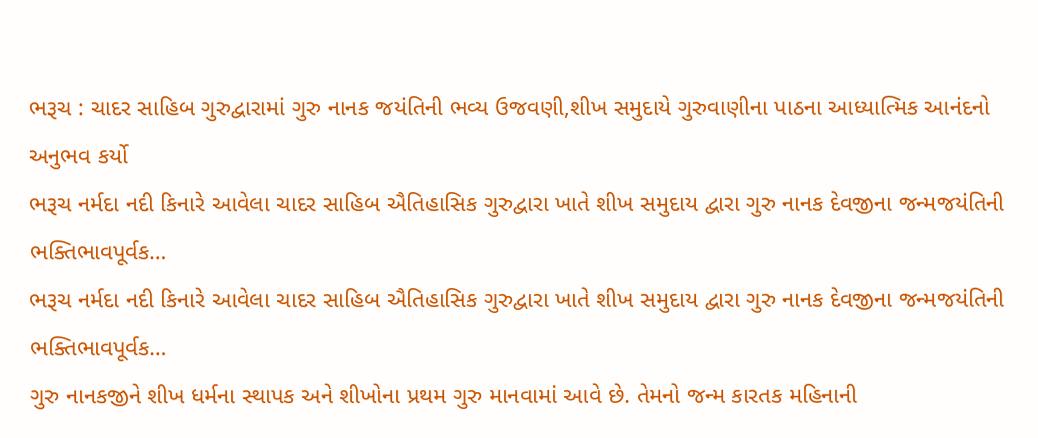ભરૂચ : ચાદર સાહિબ ગુરુદ્વારામાં ગુરુ નાનક જયંતિની ભવ્ય ઉજવણી,શીખ સમુદાયે ગુરુવાણીના પાઠના આધ્યાત્મિક આનંદનો અનુભવ કર્યો
ભરૂચ નર્મદા નદી કિનારે આવેલા ચાદર સાહિબ ઐતિહાસિક ગુરુદ્વારા ખાતે શીખ સમુદાય દ્વારા ગુરુ નાનક દેવજીના જન્મજયંતિની ભક્તિભાવપૂર્વક…
ભરૂચ નર્મદા નદી કિનારે આવેલા ચાદર સાહિબ ઐતિહાસિક ગુરુદ્વારા ખાતે શીખ સમુદાય દ્વારા ગુરુ નાનક દેવજીના જન્મજયંતિની ભક્તિભાવપૂર્વક…
ગુરુ નાનકજીને શીખ ધર્મના સ્થાપક અને શીખોના પ્રથમ ગુરુ માનવામાં આવે છે. તેમનો જન્મ કારતક મહિનાની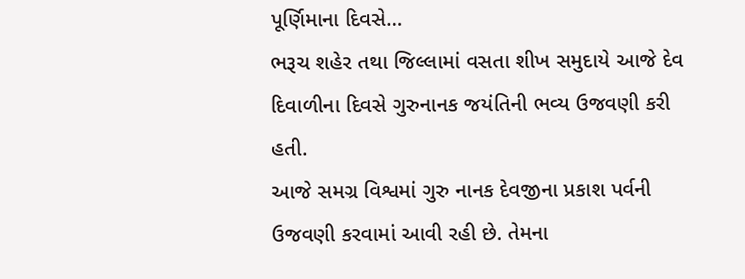પૂર્ણિમાના દિવસે…
ભરૂચ શહેર તથા જિલ્લામાં વસતા શીખ સમુદાયે આજે દેવ દિવાળીના દિવસે ગુરુનાનક જયંતિની ભવ્ય ઉજવણી કરી હતી.
આજે સમગ્ર વિશ્વમાં ગુરુ નાનક દેવજીના પ્રકાશ પર્વની ઉજવણી કરવામાં આવી રહી છે. તેમના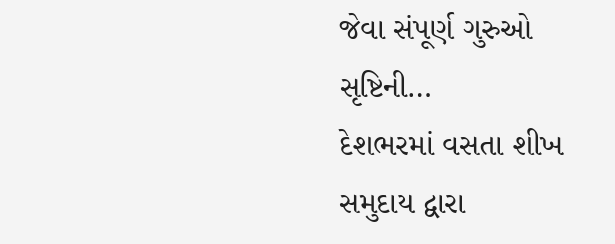જેવા સંપૂર્ણ ગુરુઓ સૃષ્ટિની…
દેશભરમાં વસતા શીખ સમુદાય દ્વારા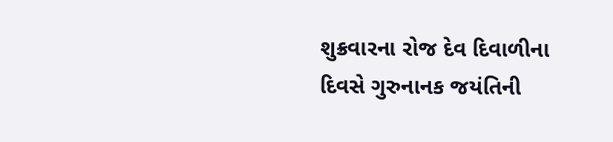શુક્રવારના રોજ દેવ દિવાળીના દિવસે ગુરુનાનક જયંતિની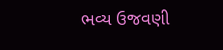ભવ્ય ઉજવણી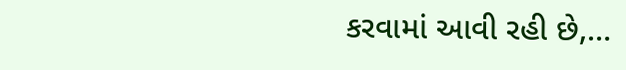કરવામાં આવી રહી છે,…